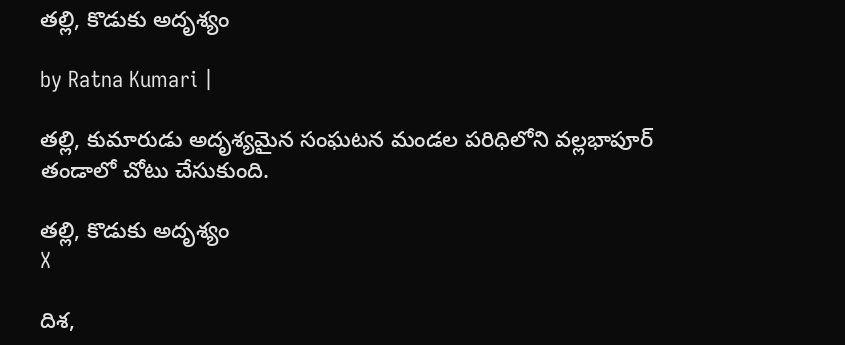త‌ల్లి, కొడుకు అదృశ్యం

by Ratna Kumari |

త‌ల్లి, కుమారుడు అదృశ్య‌మైన సంఘ‌ట‌న మండ‌ల ప‌రిధిలోని వ‌ల్ల‌భాపూర్ తండాలో చోటు చేసుకుంది.

త‌ల్లి, కొడుకు అదృశ్యం
X

దిశ‌,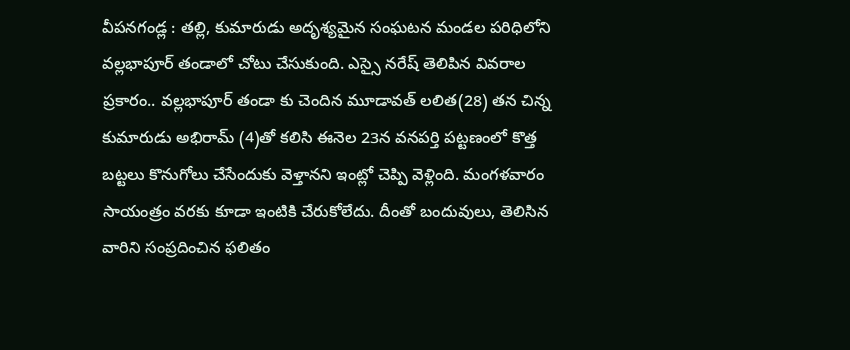వీప‌న‌గండ్ల : త‌ల్లి, కుమారుడు అదృశ్య‌మైన సంఘ‌ట‌న మండ‌ల ప‌రిధిలోని వ‌ల్ల‌భాపూర్ తండాలో చోటు చేసుకుంది. ఎస్సై న‌రేష్ తెలిపిన వివ‌రాల ప్ర‌కారం.. వ‌ల్ల‌భాపూర్ తండా కు చెందిన మూడావ‌త్ ల‌లిత‌(28) త‌న చిన్న కుమారుడు అభిరామ్ (4)తో క‌లిసి ఈనెల 23న వ‌న‌ప‌ర్తి ప‌ట్ట‌ణంలో కొత్త బ‌ట్ట‌లు కొనుగోలు చేసేందుకు వెళ్తాన‌ని ఇంట్లో చెప్పి వెళ్లింది. మంగ‌ళ‌వారం సాయంత్రం వ‌ర‌కు కూడా ఇంటికి చేరుకోలేదు. దీంతో బందువులు, తెలిసిన వారిని సంప్ర‌దించిన ఫ‌లితం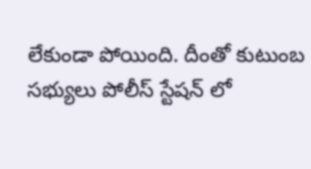లేకుండా పోయింది. దీంతో కుటుంబ స‌భ్యులు పోలీస్ స్టేష‌న్ లో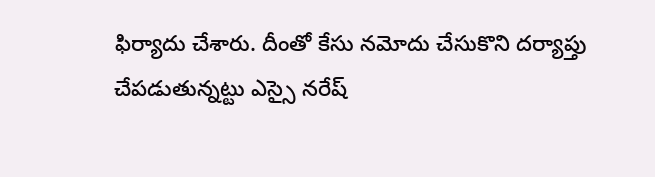ఫిర్యాదు చేశారు. దీంతో కేసు న‌మోదు చేసుకొని ద‌ర్యాప్తు చేప‌డుతున్న‌ట్టు ఎస్సై న‌రేష్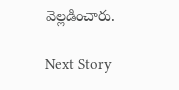వెల్ల‌డించారు.

Next Story